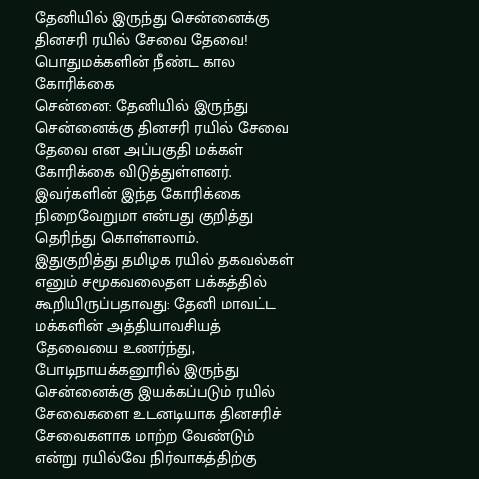தேனியில் இருந்து சென்னைக்கு தினசரி ரயில் சேவை தேவை! பொதுமக்களின் நீண்ட கால கோரிக்கை
சென்னை: தேனியில் இருந்து சென்னைக்கு தினசரி ரயில் சேவை தேவை என அப்பகுதி மக்கள் கோரிக்கை விடுத்துள்ளனர். இவர்களின் இந்த கோரிக்கை நிறைவேறுமா என்பது குறித்து தெரிந்து கொள்ளலாம்.
இதுகுறித்து தமிழக ரயில் தகவல்கள் எனும் சமூகவலைதள பக்கத்தில் கூறியிருப்பதாவது: தேனி மாவட்ட மக்களின் அத்தியாவசியத் தேவையை உணர்ந்து, போடிநாயக்கனூரில் இருந்து சென்னைக்கு இயக்கப்படும் ரயில் சேவைகளை உடனடியாக தினசரிச் சேவைகளாக மாற்ற வேண்டும் என்று ரயில்வே நிர்வாகத்திற்கு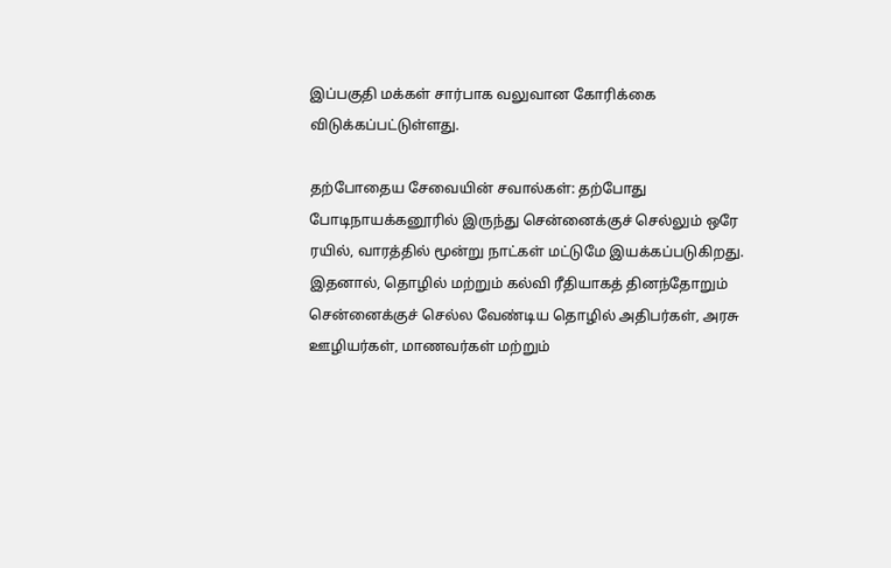இப்பகுதி மக்கள் சார்பாக வலுவான கோரிக்கை விடுக்கப்பட்டுள்ளது.

தற்போதைய சேவையின் சவால்கள்: தற்போது போடிநாயக்கனூரில் இருந்து சென்னைக்குச் செல்லும் ஒரே ரயில், வாரத்தில் மூன்று நாட்கள் மட்டுமே இயக்கப்படுகிறது. இதனால், தொழில் மற்றும் கல்வி ரீதியாகத் தினந்தோறும் சென்னைக்குச் செல்ல வேண்டிய தொழில் அதிபர்கள், அரசு ஊழியர்கள், மாணவர்கள் மற்றும்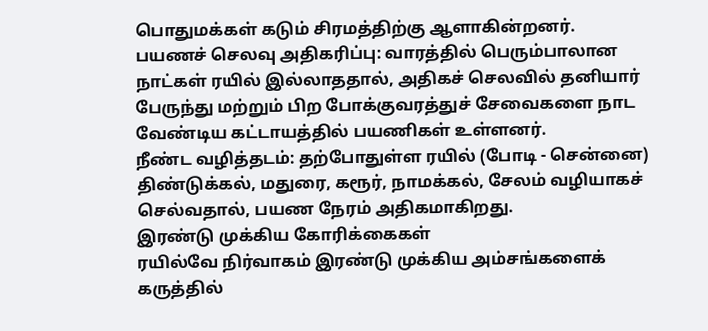பொதுமக்கள் கடும் சிரமத்திற்கு ஆளாகின்றனர்.
பயணச் செலவு அதிகரிப்பு: வாரத்தில் பெரும்பாலான நாட்கள் ரயில் இல்லாததால், அதிகச் செலவில் தனியார் பேருந்து மற்றும் பிற போக்குவரத்துச் சேவைகளை நாட வேண்டிய கட்டாயத்தில் பயணிகள் உள்ளனர்.
நீண்ட வழித்தடம்: தற்போதுள்ள ரயில் (போடி - சென்னை) திண்டுக்கல், மதுரை, கரூர், நாமக்கல், சேலம் வழியாகச் செல்வதால், பயண நேரம் அதிகமாகிறது.
இரண்டு முக்கிய கோரிக்கைகள்
ரயில்வே நிர்வாகம் இரண்டு முக்கிய அம்சங்களைக் கருத்தில்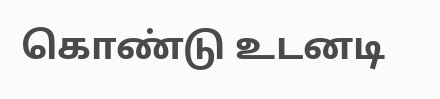கொண்டு உடனடி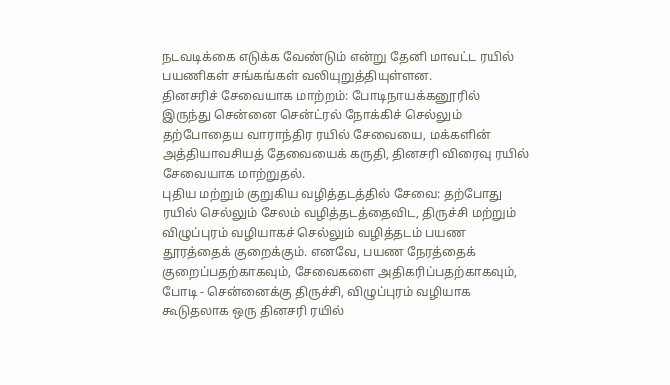நடவடிக்கை எடுக்க வேண்டும் என்று தேனி மாவட்ட ரயில் பயணிகள் சங்கங்கள் வலியுறுத்தியுள்ளன.
தினசரிச் சேவையாக மாற்றம்: போடிநாயக்கனூரில் இருந்து சென்னை சென்ட்ரல் நோக்கிச் செல்லும் தற்போதைய வாராந்திர ரயில் சேவையை, மக்களின் அத்தியாவசியத் தேவையைக் கருதி, தினசரி விரைவு ரயில் சேவையாக மாற்றுதல்.
புதிய மற்றும் குறுகிய வழித்தடத்தில் சேவை: தற்போது ரயில் செல்லும் சேலம் வழித்தடத்தைவிட, திருச்சி மற்றும் விழுப்புரம் வழியாகச் செல்லும் வழித்தடம் பயண தூரத்தைக் குறைக்கும். எனவே, பயண நேரத்தைக் குறைப்பதற்காகவும், சேவைகளை அதிகரிப்பதற்காகவும், போடி - சென்னைக்கு திருச்சி, விழுப்புரம் வழியாக கூடுதலாக ஒரு தினசரி ரயில்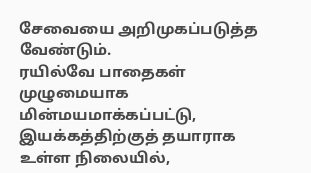சேவையை அறிமுகப்படுத்த வேண்டும்.
ரயில்வே பாதைகள் முழுமையாக மின்மயமாக்கப்பட்டு, இயக்கத்திற்குத் தயாராக உள்ள நிலையில்,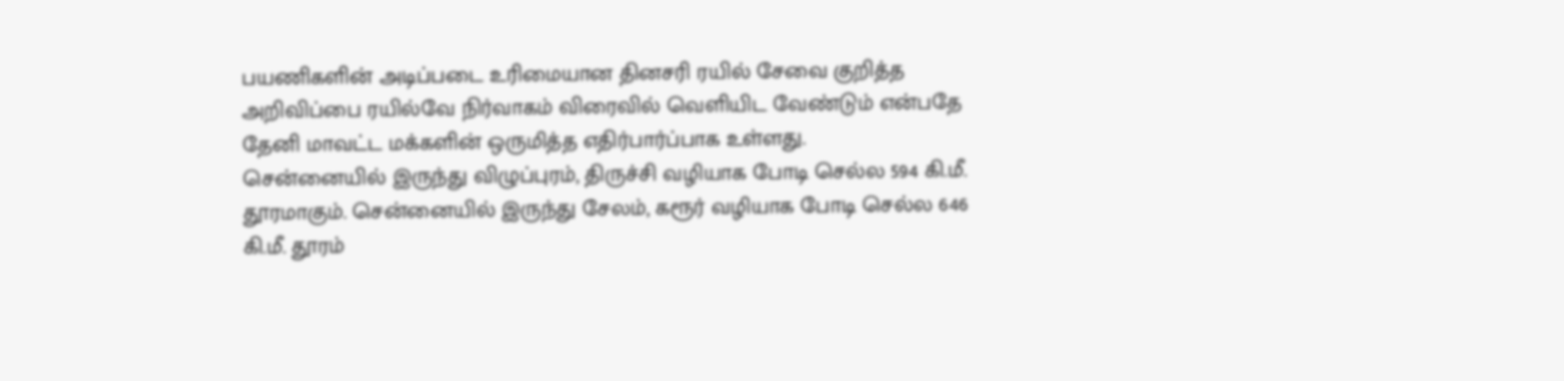பயணிகளின் அடிப்படை உரிமையான தினசரி ரயில் சேவை குறித்த அறிவிப்பை ரயில்வே நிர்வாகம் விரைவில் வெளியிட வேண்டும் என்பதே தேனி மாவட்ட மக்களின் ஒருமித்த எதிர்பார்ப்பாக உள்ளது.
சென்னையில் இருந்து விழுப்புரம், திருச்சி வழியாக போடி செல்ல 594 கி.மீ. தூரமாகும். சென்னையில் இருந்து சேலம், கரூர் வழியாக போடி செல்ல 646 கி.மீ. தூரம்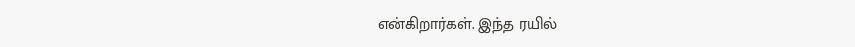என்கிறார்கள். இந்த ரயில்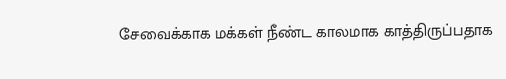சேவைக்காக மக்கள் நீண்ட காலமாக காத்திருப்பதாக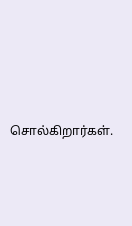சொல்கிறார்கள்.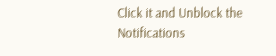Click it and Unblock the Notifications